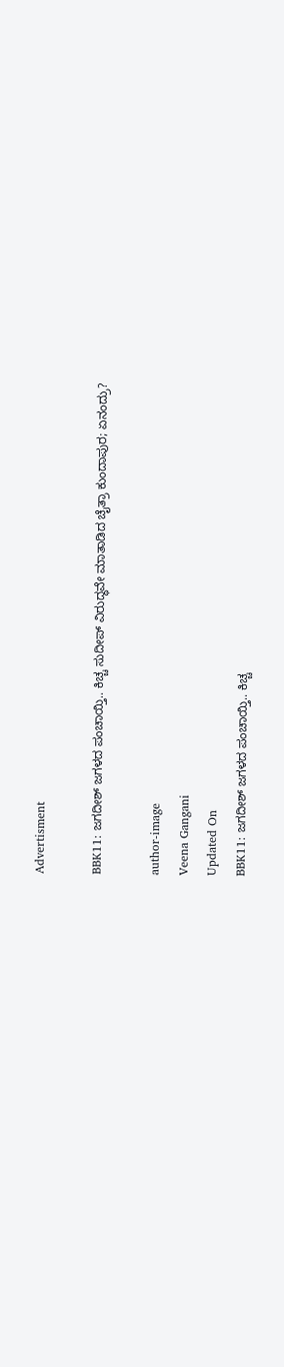Advertisment

BBK11: ಜಗದೀಶ್ ಜಗಳದ ಪಂಚಾಯ್ತಿ.. ಕಿಚ್ಚ ಸುದೀಪ್ ವಿರುದ್ಧವೇ ಮಾತಾಡಿದ ಚೈತ್ರಾ ಕುಂದಾಪುರ; ಏನಂದ್ರು?

author-image
Veena Gangani
Updated On
BBK11: ಜಗದೀಶ್ ಜಗಳದ ಪಂಚಾಯ್ತಿ.. ಕಿಚ್ಚ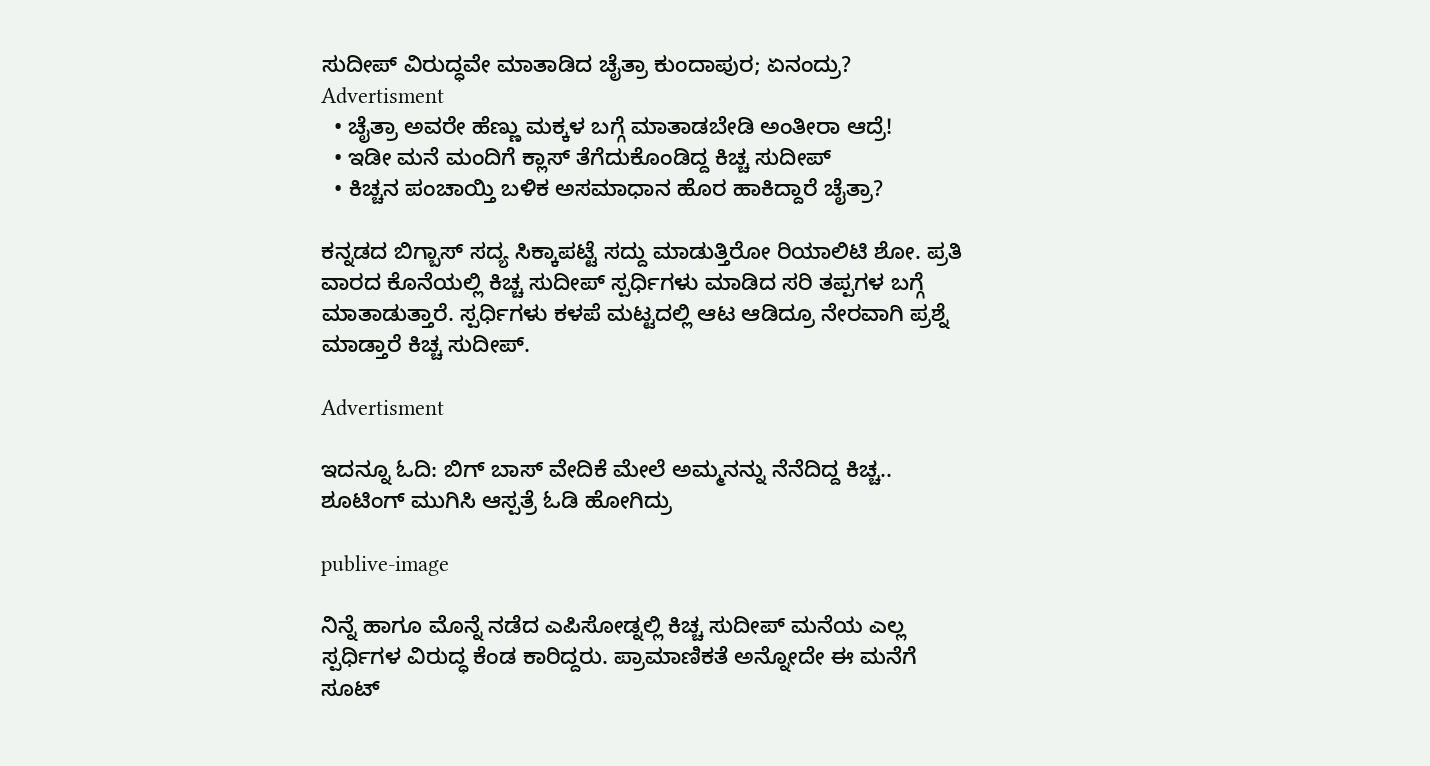ಸುದೀಪ್ ವಿರುದ್ಧವೇ ಮಾತಾಡಿದ ಚೈತ್ರಾ ಕುಂದಾಪುರ; ಏನಂದ್ರು?
Advertisment
  • ಚೈತ್ರಾ ಅವರೇ ಹೆಣ್ಣು ಮಕ್ಕಳ ಬಗ್ಗೆ ಮಾತಾಡಬೇಡಿ ಅಂತೀರಾ ಆದ್ರೆ!
  • ಇಡೀ ಮನೆ ಮಂದಿಗೆ ಕ್ಲಾಸ್ ತೆಗೆದುಕೊಂಡಿದ್ದ ಕಿಚ್ಚ ಸುದೀಪ್
  • ಕಿಚ್ಚನ ಪಂಚಾಯ್ತಿ ಬಳಿಕ ಅಸಮಾಧಾನ ಹೊರ ಹಾಕಿದ್ದಾರೆ ಚೈತ್ರಾ?

ಕನ್ನಡದ ಬಿಗ್ಬಾಸ್ ಸದ್ಯ ಸಿಕ್ಕಾಪಟ್ಟೆ ಸದ್ದು ಮಾಡುತ್ತಿರೋ ರಿಯಾಲಿಟಿ ಶೋ. ಪ್ರತಿ ವಾರದ ಕೊನೆಯಲ್ಲಿ ಕಿಚ್ಚ ಸುದೀಪ್ ಸ್ಪರ್ಧಿಗಳು ಮಾಡಿದ ಸರಿ ತಪ್ಪಗಳ ಬಗ್ಗೆ ಮಾತಾಡುತ್ತಾರೆ. ಸ್ಪರ್ಧಿಗಳು ಕಳಪೆ ಮಟ್ಟದಲ್ಲಿ ಆಟ ಆಡಿದ್ರೂ ನೇರವಾಗಿ ಪ್ರಶ್ನೆ ಮಾಡ್ತಾರೆ ಕಿಚ್ಚ ಸುದೀಪ್.

Advertisment

ಇದನ್ನೂ ಓದಿ: ಬಿಗ್ ಬಾಸ್ ವೇದಿಕೆ ಮೇಲೆ ಅಮ್ಮನನ್ನು ನೆನೆದಿದ್ದ ಕಿಚ್ಚ.. ಶೂಟಿಂಗ್ ಮುಗಿಸಿ ಆಸ್ಪತ್ರೆ ಓಡಿ ಹೋಗಿದ್ರು

publive-image

ನಿನ್ನೆ ಹಾಗೂ ಮೊನ್ನೆ ನಡೆದ ಎಪಿಸೋಡ್ನಲ್ಲಿ ಕಿಚ್ಚ ಸುದೀಪ್ ಮನೆಯ ಎಲ್ಲ ಸ್ಪರ್ಧಿಗಳ ವಿರುದ್ಧ ಕೆಂಡ ಕಾರಿದ್ದರು. ಪ್ರಾಮಾಣಿಕತೆ ಅನ್ನೋದೇ ಈ ಮನೆಗೆ ಸೂಟ್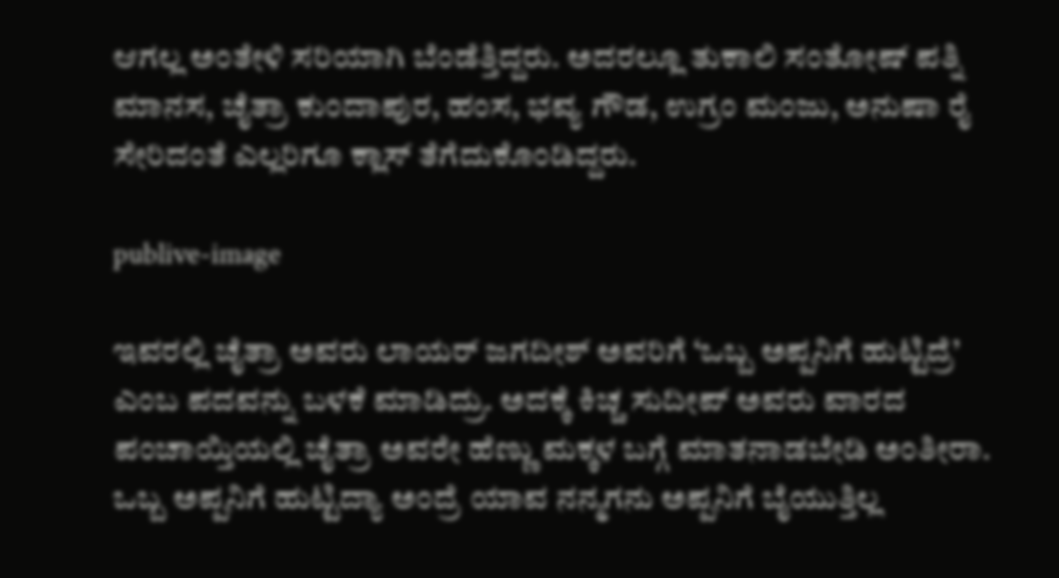ಆಗಲ್ಲ ಅಂತೇಳಿ ಸರಿಯಾಗಿ ಬೆಂಡೆತ್ತಿದ್ದರು. ಅದರಲ್ಲೂ ತುಕಾಲಿ ಸಂತೋಷ್ ಪತ್ನಿ ಮಾನಸ, ಚೈತ್ರಾ ಕುಂದಾಪುರ, ಹಂಸ, ಭವ್ಯ ಗೌಡ, ಉಗ್ರಂ ಮಂಜು, ಅನುಷಾ ರೈ ಸೇರಿದಂತೆ ಎಲ್ಲರಿಗೂ ಕ್ಲಾಸ್ ತೆಗೆದುಕೊಂಡಿದ್ದರು.

publive-image

ಇವರಲ್ಲಿ ಚೈತ್ರಾ ಅವರು ಲಾಯರ್ ಜಗದೀಶ್ ಅವರಿಗೆ ‘ಒಬ್ಬ ಅಪ್ಪನಿಗೆ ಹುಟ್ಟಿದ್ರೆ’ ಎಂಬ ಪದವನ್ನು ಬಳಕೆ ಮಾಡಿದ್ರು. ಅದಕ್ಕೆ ಕಿಚ್ಚ ಸುದೀಪ್ ಅವರು ವಾರದ ಪಂಚಾಯ್ತಿಯಲ್ಲಿ ಚೈತ್ರಾ ಅವರೇ ಹೆಣ್ಣು ಮಕ್ಕಳ ಬಗ್ಗೆ ಮಾತನಾಡಬೇಡಿ ಅಂತೀರಾ. ಒಬ್ಬ ಅಪ್ಪನಿಗೆ ಹುಟ್ಟಿದ್ಯಾ ಅಂದ್ರೆ ಯಾವ ನನ್ಮಗನು ಅಪ್ಪನಿಗೆ ಬೈಯುತ್ತಿಲ್ಲ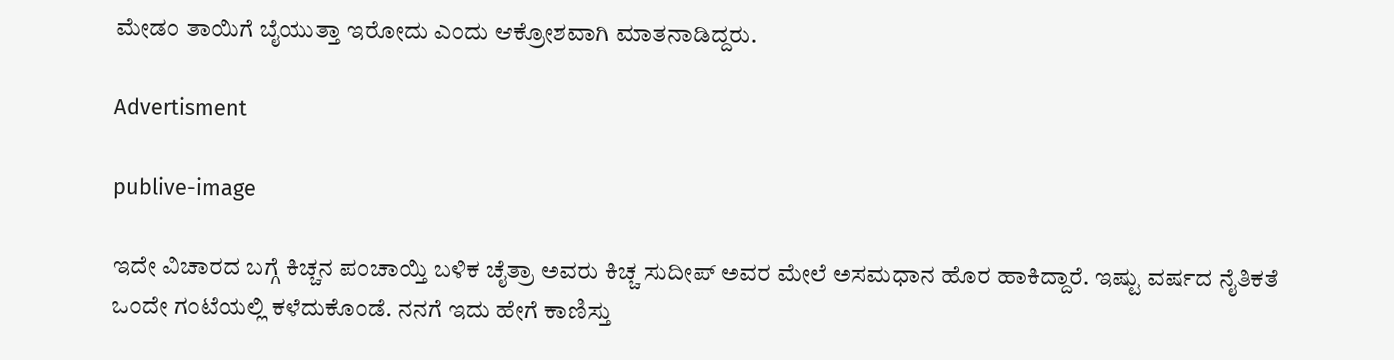ಮೇಡಂ ತಾಯಿಗೆ ಬೈಯುತ್ತಾ ಇರೋದು ಎಂದು ಆಕ್ರೋಶವಾಗಿ ಮಾತನಾಡಿದ್ದರು.

Advertisment

publive-image

ಇದೇ ವಿಚಾರದ ಬಗ್ಗೆ ಕಿಚ್ಚನ ಪಂಚಾಯ್ತಿ ಬಳಿಕ ಚೈತ್ರಾ ಅವರು ಕಿಚ್ಚ ಸುದೀಪ್ ಅವರ ಮೇಲೆ ಅಸಮಧಾನ ಹೊರ ಹಾಕಿದ್ದಾರೆ. ಇಷ್ಟು ವರ್ಷದ ನೈತಿಕತೆ ಒಂದೇ ಗಂಟೆಯಲ್ಲಿ ಕಳೆದುಕೊಂಡೆ. ನನಗೆ ಇದು ಹೇಗೆ ಕಾಣಿಸ್ತು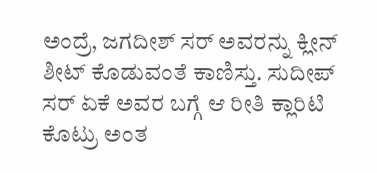ಅಂದ್ರೆ, ಜಗದೀಶ್ ಸರ್ ಅವರನ್ನು ಕ್ಲೀನ್ ಶೀಟ್ ಕೊಡುವಂತೆ ಕಾಣಿಸ್ತು. ಸುದೀಪ್ ಸರ್ ಏಕೆ ಅವರ ಬಗ್ಗೆ ಆ ರೀತಿ ಕ್ಲಾರಿಟಿ ಕೊಟ್ರು ಅಂತ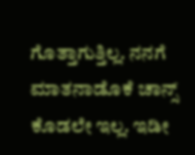ಗೊತ್ತಾಗುತ್ತಿಲ್ಲ. ನನಗೆ ಮಾತನಾಡೊಕೆ ಚಾನ್ಸ್ ಕೊಡಲೇ ಇಲ್ಲ. ಇಡೀ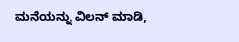ಮನೆಯನ್ನು ವಿಲನ್ ಮಾಡಿ,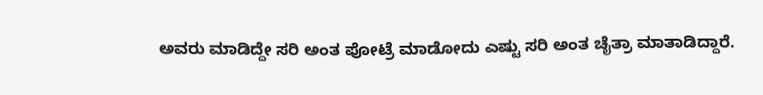ಅವರು ಮಾಡಿದ್ದೇ ಸರಿ ಅಂತ ಪೋಟ್ರೆ ಮಾಡೋದು ಎಷ್ಟು ಸರಿ ಅಂತ ಚೈತ್ರಾ ಮಾತಾಡಿದ್ದಾರೆ.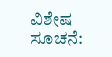ವಿಶೇಷ ಸೂಚನೆ: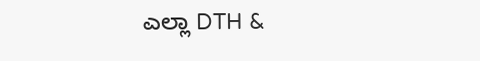ಎಲ್ಲಾ DTH &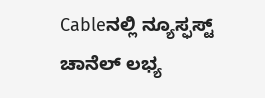Cableನಲ್ಲಿ ನ್ಯೂಸ್ಫಸ್ಟ್ ಚಾನೆಲ್ ಲಭ್ಯ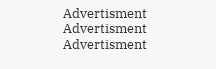Advertisment
Advertisment
Advertisment